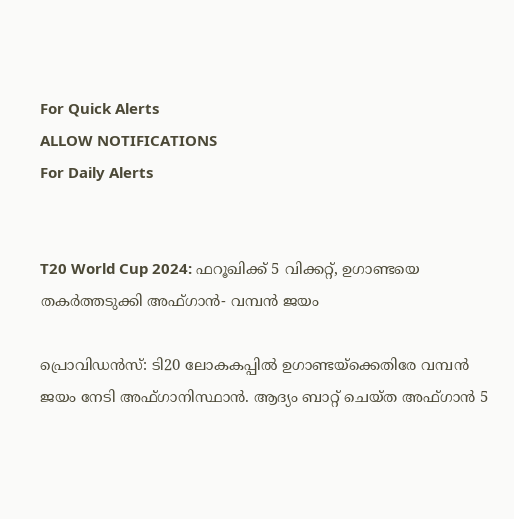For Quick Alerts
ALLOW NOTIFICATIONS
For Daily Alerts


T20 World Cup 2024: ഫറൂഖിക്ക് 5 വിക്കറ്റ്, ഉഗാണ്ടയെ തകര്‍ത്തടുക്കി അഫ്ഗാന്‍- വമ്പന്‍ ജയം

പ്രൊവിഡന്‍സ്: ടി20 ലോകകപ്പില്‍ ഉഗാണ്ടയ്‌ക്കെതിരേ വമ്പന്‍ ജയം നേടി അഫ്ഗാനിസ്ഥാന്‍. ആദ്യം ബാറ്റ് ചെയ്ത അഫ്ഗാന്‍ 5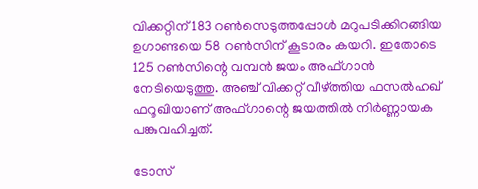വിക്കറ്റിന് 183 റണ്‍സെടുത്തപ്പോള്‍ മറുപടിക്കിറങ്ങിയ ഉഗാണ്ടയെ 58 റണ്‍സിന് കൂടാരം കയറി. ഇതോടെ 125 റണ്‍സിന്റെ വമ്പന്‍ ജയം അഫ്ഗാന്‍ നേടിയെടുത്തു. അഞ്ച് വിക്കറ്റ് വീഴ്ത്തിയ ഫസല്‍ഹഖ് ഫറൂഖിയാണ് അഫ്ഗാന്റെ ജയത്തില്‍ നിര്‍ണ്ണായക പങ്കുവഹിച്ചത്.

ടോസ്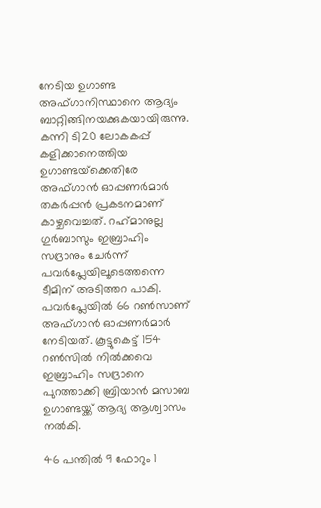നേടിയ ഉഗാണ്ട അഫ്ഗാനിസ്ഥാനെ ആദ്യം ബാറ്റിങ്ങിനയക്കുകയായിരുന്നു. കന്നി ടി20 ലോകകപ്പ് കളിക്കാനെത്തിയ ഉഗാണ്ടയ്‌ക്കെതിരേ അഫ്ഗാന്‍ ഓപ്പണര്‍മാര്‍ തകര്‍പ്പന്‍ പ്രകടനമാണ് കാഴ്ചവെച്ചത്. റഹ്‌മാനുല്ല ഗുര്‍ബാസും ഇബ്രാഹിം സദ്രാനും ചേര്‍ന്ന് പവര്‍പ്ലേയിലൂടെത്തന്നെ ടീമിന് അടിത്തറ പാകി. പവര്‍പ്ലേയില്‍ 66 റണ്‍സാണ് അഫ്ഗാന്‍ ഓപ്പണര്‍മാര്‍ നേടിയത്. കൂട്ടുകെട്ട് 154 റണ്‍സില്‍ നില്‍ക്കവെ ഇബ്രാഹിം സദ്രാനെ പുറത്താക്കി ബ്രിയാന്‍ മസാബ ഉഗാണ്ടയ്ക്ക് ആദ്യ ആശ്വാസം നല്‍കി.

46 പന്തില്‍ 9 ഫോറും 1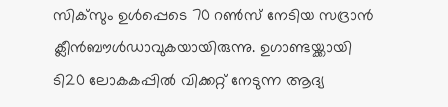സിക്‌സും ഉള്‍പ്പെടെ 70 റണ്‍സ് നേടിയ സദ്രാന്‍ ക്ലീന്‍ബൗള്‍ഡാവുകയായിരുന്നു. ഉഗാണ്ടയ്ക്കായി ടി20 ലോകകപ്പില്‍ വിക്കറ്റ് നേടുന്ന ആദ്യ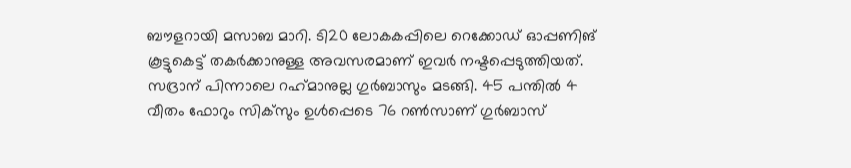ബൗളറായി മസാബ മാറി. ടി20 ലോകകപ്പിലെ റെക്കോഡ് ഓപ്പണിങ് കൂട്ടുകെട്ട് തകര്‍ക്കാനുള്ള അവസരമാണ് ഇവര്‍ നഷ്ടപ്പെടുത്തിയത്. സദ്രാന് പിന്നാലെ റഹ്‌മാനുല്ല ഗുര്‍ബാസും മടങ്ങി. 45 പന്തില്‍ 4 വീതം ഫോറും സിക്‌സും ഉള്‍പ്പെടെ 76 റണ്‍സാണ് ഗുര്‍ബാസ്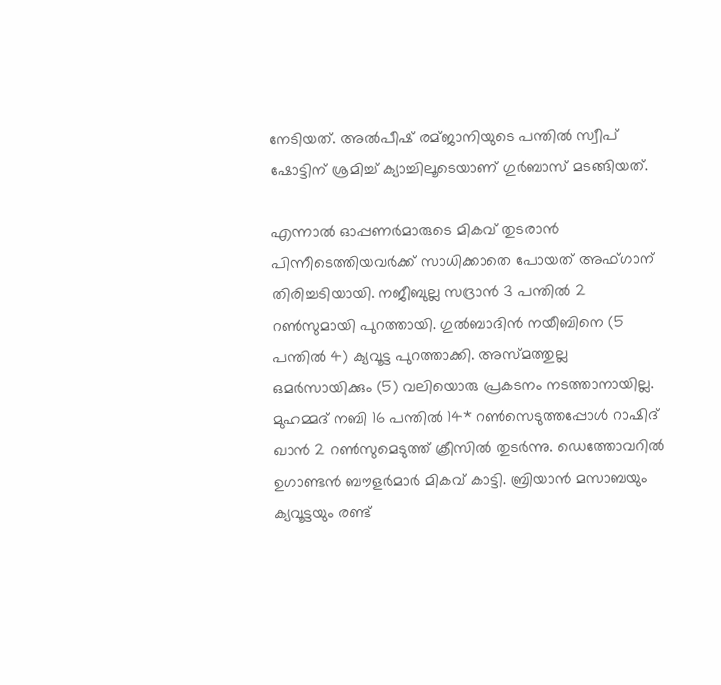നേടിയത്. അല്‍പീഷ് രമ്ജാനിയുടെ പന്തില്‍ സ്വീപ് ഷോട്ടിന് ശ്രമിച്ച് ക്യാച്ചിലൂടെയാണ് ഗുര്‍ബാസ് മടങ്ങിയത്.

എന്നാല്‍ ഓപ്പണര്‍മാരുടെ മികവ് തുടരാന്‍ പിന്നീടെത്തിയവര്‍ക്ക് സാധിക്കാതെ പോയത് അഫ്ഗാന് തിരിച്ചടിയായി. നജീബുല്ല സദ്രാന്‍ 3 പന്തില്‍ 2 റണ്‍സുമായി പുറത്തായി. ഗുല്‍ബാദിന്‍ നയീബിനെ (5 പന്തില്‍ 4) ക്യവൂട്ട പുറത്താക്കി. അസ്മത്തുല്ല ഒമര്‍സായിക്കും (5) വലിയൊരു പ്രകടനം നടത്താനായില്ല. മുഹമ്മദ് നബി 16 പന്തില്‍ 14* റണ്‍സെടുത്തപ്പോള്‍ റാഷിദ് ഖാന്‍ 2 റണ്‍സുമെടുത്ത് ക്രീസില്‍ തുടര്‍ന്നു. ഡെത്തോവറില്‍ ഉഗാണ്ടന്‍ ബൗളര്‍മാര്‍ മികവ് കാട്ടി. ബ്രിയാന്‍ മസാബയും ക്യവൂട്ടയും രണ്ട്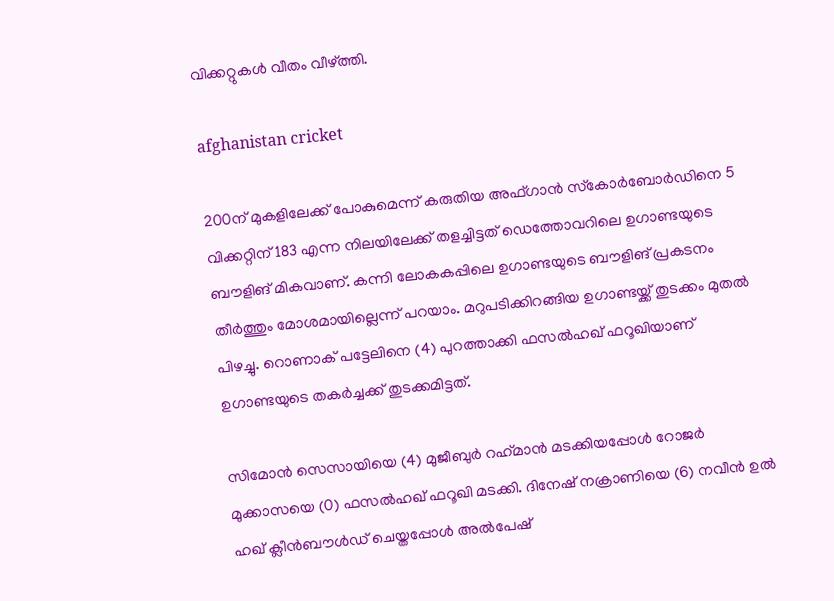വിക്കറ്റുകള്‍ വീതം വീഴ്ത്തി.

afghanistan cricket

200ന് മുകളിലേക്ക് പോകുമെന്ന് കരുതിയ അഫ്ഗാന്‍ സ്‌കോര്‍ബോര്‍ഡിനെ 5 വിക്കറ്റിന് 183 എന്ന നിലയിലേക്ക് തളച്ചിട്ടത് ഡെത്തോവറിലെ ഉഗാണ്ടയുടെ ബൗളിങ് മികവാണ്. കന്നി ലോകകപ്പിലെ ഉഗാണ്ടയുടെ ബൗളിങ് പ്രകടനം തീര്‍ത്തും മോശമായില്ലെന്ന് പറയാം. മറുപടിക്കിറങ്ങിയ ഉഗാണ്ടയ്ക്ക് തുടക്കം മുതല്‍ പിഴച്ചു. റൊണാക് പട്ടേലിനെ (4) പുറത്താക്കി ഫസല്‍ഹഖ് ഫറൂഖിയാണ് ഉഗാണ്ടയുടെ തകര്‍ച്ചക്ക് തുടക്കമിട്ടത്.

സിമോന്‍ സെസായിയെ (4) മുജീബുര്‍ റഹ്‌മാന്‍ മടക്കിയപ്പോള്‍ റോജര്‍ മുക്കാസയെ (0) ഫസല്‍ഹഖ് ഫറൂഖി മടക്കി. ദിനേഷ് നക്രാണിയെ (6) നവീന്‍ ഉല്‍ ഹഖ് ക്ലീന്‍ബൗള്‍ഡ് ചെയ്തപ്പോള്‍ അല്‍പേഷ്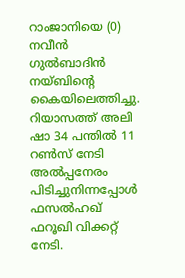റാംജാനിയെ (0) നവീന്‍ ഗുല്‍ബാദിന്‍ നയ്ബിന്റെ കൈയിലെത്തിച്ചു. റിയാസത്ത് അലി ഷാ 34 പന്തില്‍ 11 റണ്‍സ് നേടി അല്‍പ്പനേരം പിടിച്ചുനിന്നപ്പോള്‍ ഫസല്‍ഹഖ് ഫറൂഖി വിക്കറ്റ് നേടി.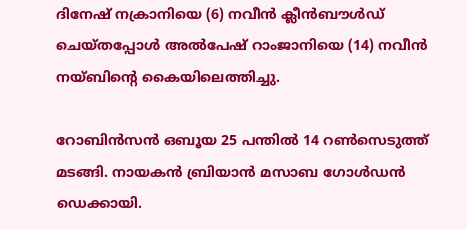ദിനേഷ് നക്രാനിയെ (6) നവീന്‍ ക്ലീന്‍ബൗള്‍ഡ് ചെയ്തപ്പോള്‍ അല്‍പേഷ് റാംജാനിയെ (14) നവീന്‍ നയ്ബിന്റെ കൈയിലെത്തിച്ചു.

റോബിന്‍സന്‍ ഒബൂയ 25 പന്തില്‍ 14 റണ്‍സെടുത്ത് മടങ്ങി. നായകന്‍ ബ്രിയാന്‍ മസാബ ഗോള്‍ഡന്‍ ഡെക്കായി.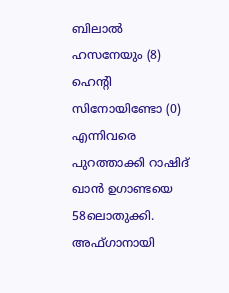ബിലാല്‍ ഹസനേയും (8) ഹെന്റി സിനോയിണ്ടോ (0) എന്നിവരെ പുറത്താക്കി റാഷിദ് ഖാന്‍ ഉഗാണ്ടയെ 58ലൊതുക്കി. അഫ്ഗാനായി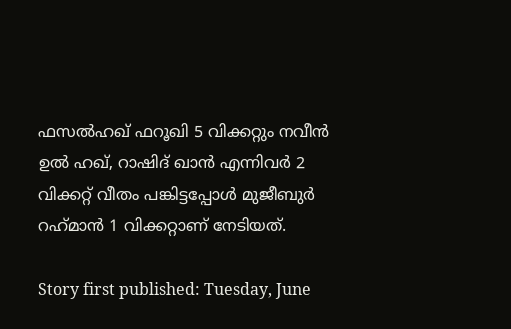ഫസല്‍ഹഖ് ഫറൂഖി 5 വിക്കറ്റും നവീന്‍ ഉല്‍ ഹഖ്, റാഷിദ് ഖാന്‍ എന്നിവര്‍ 2 വിക്കറ്റ് വീതം പങ്കിട്ടപ്പോള്‍ മുജീബുര്‍ റഹ്‌മാന്‍ 1 വിക്കറ്റാണ് നേടിയത്.

Story first published: Tuesday, June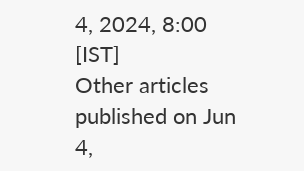4, 2024, 8:00 [IST]
Other articles published on Jun 4,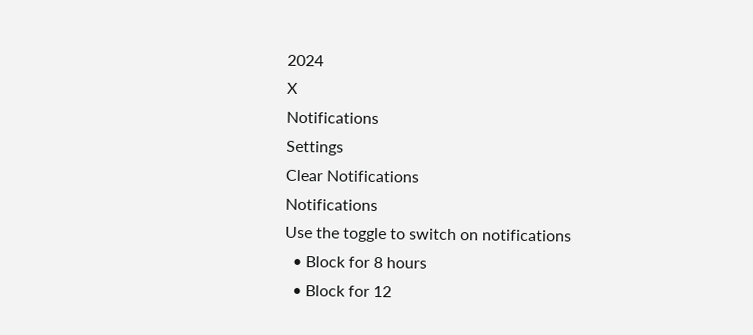2024
X
Notifications
Settings
Clear Notifications
Notifications
Use the toggle to switch on notifications
  • Block for 8 hours
  • Block for 12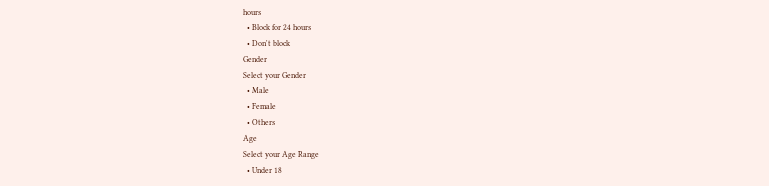hours
  • Block for 24 hours
  • Don't block
Gender
Select your Gender
  • Male
  • Female
  • Others
Age
Select your Age Range
  • Under 18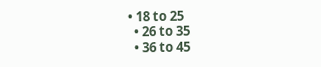• 18 to 25
  • 26 to 35
  • 36 to 45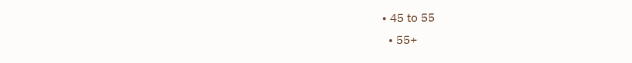• 45 to 55
  • 55+